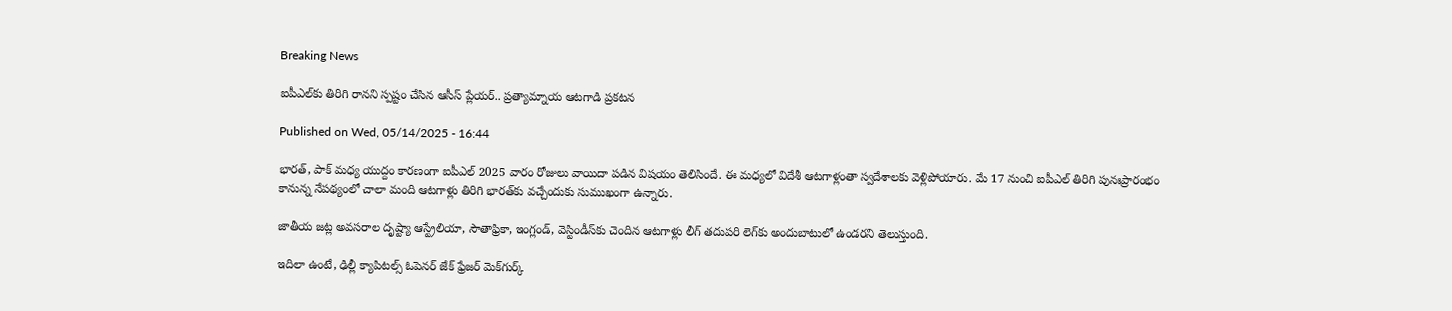Breaking News

ఐపీఎల్‌కు తిరిగి రానని స్పష్టం చేసిన ఆసీస్‌ ప్లేయర్‌.. ప్రత్యామ్నాయ ఆటగాడి ప్రకటన

Published on Wed, 05/14/2025 - 16:44

భారత్‌, పాక్‌ మధ్య యుద్దం కారణంగా ఐపీఎల్‌ 2025 వారం రోజులు వాయిదా పడిన విషయం తెలిసిందే. ఈ మధ్యలో విదేశీ ఆటగాళ్లంతా స్వదేశాలకు వెళ్లిపోయారు. మే 17 నుంచి ఐపీఎల్‌ తిరిగి పునఃప్రారంభం కానున్న నేపథ్యంలో చాలా మంది ఆటగాళ్లు తిరిగి భారత్‌కు వచ్చేందుకు సుముఖంగా ఉన్నారు.

జాతీయ జట్ల అవసరాల దృష్ట్యా ఆస్ట్రేలియా, సౌతాఫ్రికా, ఇంగ్లండ్‌, వెస్టిండీస్‌కు చెందిన ఆటగాళ్లు లీగ్‌ తదుపరి లెగ్‌కు అందుబాటులో ఉండరని తెలుస్తుంది.

ఇదిలా ఉంటే, ఢిల్లీ క్యాపిటల్స్‌ ఓపెనర్‌ జేక్‌ ఫ్రేజర్‌ మెక్‌గుర్క్‌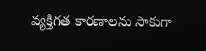వ్యక్తిగత కారణాలను సాకుగా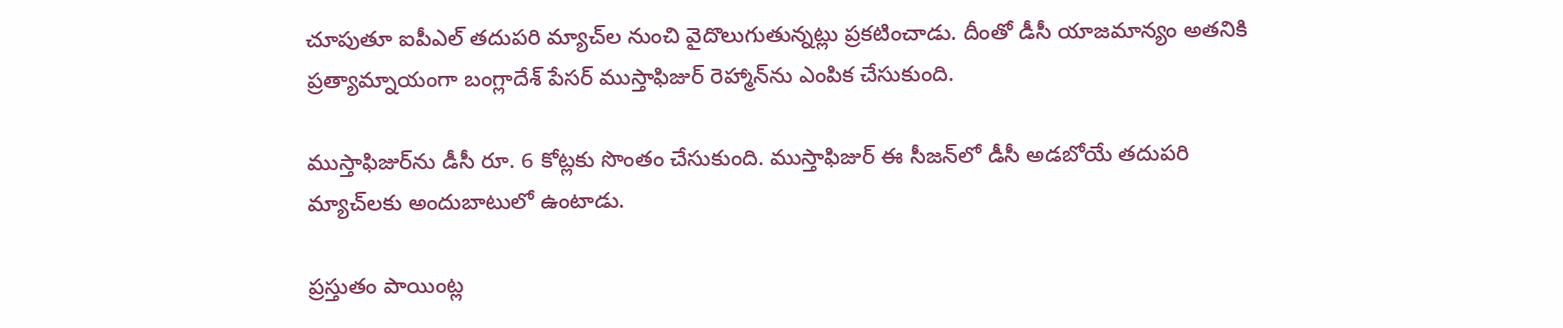చూపుతూ ఐపీఎల్‌ తదుపరి మ్యాచ్‌ల నుంచి వైదొలుగుతున్నట్లు ప్రకటించాడు. దీంతో డీసీ యాజమాన్యం అతనికి ప్రత్యామ్నాయంగా బంగ్లాదేశ్‌ పేసర్‌ ముస్తాఫిజుర్‌ రెహ్మాన్‌ను ఎంపిక చేసుకుంది.

ముస్తాఫిజుర్‌ను డీసీ రూ. 6 కోట్లకు సొంతం చేసుకుంది. ముస్తాఫిజుర్‌ ఈ సీజన్‌లో డీసీ అడబోయే తదుపరి మ్యాచ్‌లకు అందుబాటులో ఉంటాడు.

ప్రస్తుతం పాయింట్ల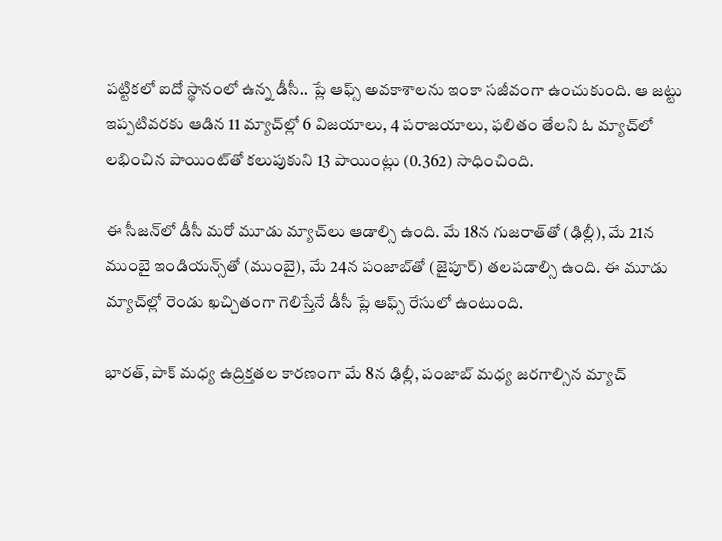పట్టికలో ఐదో స్థానంలో ఉన్న డీసీ.. ప్లే ఆఫ్స్‌ అవకాశాలను ఇంకా సజీవంగా ఉంచుకుంది. ఆ జట్టు ఇప్పటివరకు ఆడిన 11 మ్యాచ్‌ల్లో 6 విజయాలు, 4 పరాజయాలు, ఫలితం తేలని ఓ మ్యాచ్‌లో లభించిన పాయింట్‌తో కలుపుకుని 13 పాయింట్లు (0.362) సాధించింది.

ఈ సీజన్‌లో డీసీ మరో మూడు మ్యాచ్‌లు ఆడాల్సి ఉంది. మే 18న గుజరాత్‌తో (ఢిల్లీ), మే 21న ముంబై ఇండియన్స్‌తో (ముంబై), మే 24న పంజాబ్‌తో (జైపూర్‌) తలపడాల్సి ఉంది. ఈ మూడు మ్యాచ్‌ల్లో రెండు ఖచ్చితంగా గెలిస్తేనే డీసీ ప్లే ఆఫ్స్‌ రేసులో ఉంటుంది.

భారత్‌, పాక్‌ మధ్య ఉద్రిక్తతల కారణంగా మే 8న ఢిల్లీ, పంజాబ్‌ మధ్య జరగాల్సిన మ్యాచ్‌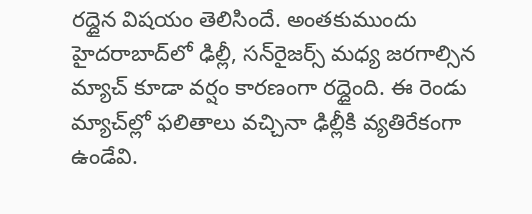రద్దైన విషయం తెలిసిందే. అంతకుముందు హైదరాబాద్‌లో ఢిల్లీ, సన్‌రైజర్స్‌ మధ్య జరగాల్సిన మ్యాచ్‌ కూడా వర్షం కారణంగా రద్దైంది. ఈ రెండు మ్యాచ్‌ల్లో ఫలితాలు వచ్చినా ఢిల్లీకి వ్యతిరేకంగా ఉండేవి.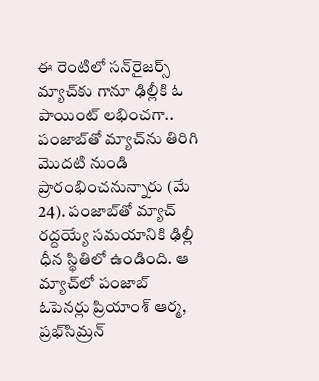ఈ రెంటిలో సన్‌రైజర్స్‌ మ్యాచ్‌కు గానూ ఢిల్లీకి ఓ పాయింట్‌ లభించగా.. పంజాబ్‌తో మ్యాచ్‌ను తిరిగి మొదటి నుండి ప్రారంభించనున్నారు (మే 24). పంజాబ్‌తో మ్యాచ్‌ రద్దయ్యే సమయానికి ఢిల్లీ ధీన స్థితిలో ఉండింది. ఆ మ్యాచ్‌లో పంజాబ్‌ ఓపెనర్లు ప్రియాంశ్‌ ఆర్మ, ప్రభ్‌సిమ్రన్‌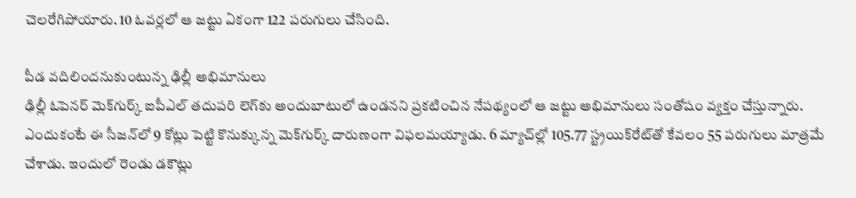చెలరేగిపోయారు. 10 ఓవర్లలో ఆ జట్టు ఏకంగా 122 పరుగులు చేసింది.

పీడ వదిలిందనుకుంటున్న ఢిల్లీ అభిమానులు
ఢిల్లీ ఓపెనర్‌ మెక్‌గుర్క్‌ ఐపీఎల్‌ తదుపరి లెగ్‌కు అందుబాటులో ఉండనని ప్రకటించిన నేపథ్యంలో ఆ జట్టు అభిమానులు సంతోషం వ్యక్తం చేస్తున్నారు. ఎందుకంటే ఈ సీజన్‌లో 9 కోట్లు పెట్టి కొనుక్కున్న మెక్‌గుర్క్‌ దారుణంగా విఫలమయ్యాడు. 6 మ్యాచ్‌ల్లో 105.77 స్ట్రయిక్‌రేట్‌తో కేవలం 55 పరుగులు మాత్రమే చేశాడు. ఇందులో రెండు డకౌట్లు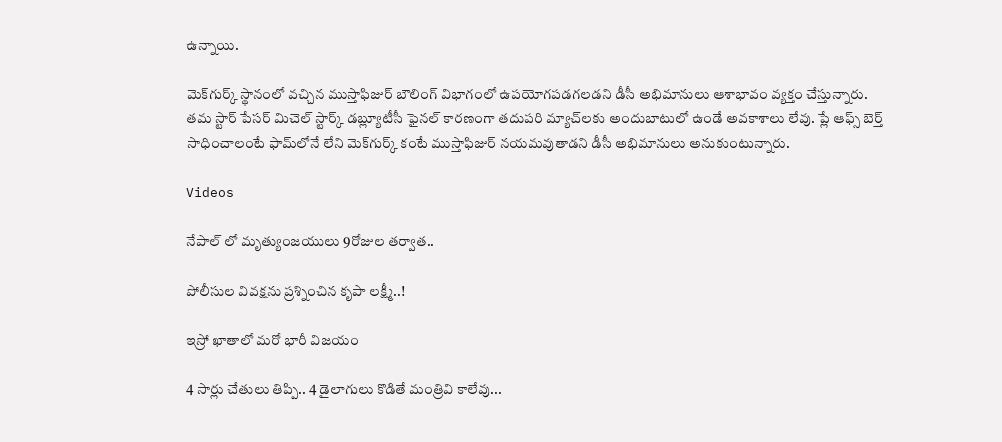ఉన్నాయి.

మెక్‌గుర్క్‌ స్థానంలో వచ్చిన ముస్తాఫిజుర్‌ బౌలింగ్‌ విభాగంలో ఉపయోగపడగలడని డీసీ అభిమానులు ఆశాభావం వ్యక్తం చేస్తున్నారు. తమ స్టార్‌ పేసర్‌ మిచెల్‌ స్టార్క్‌ డబ్ల్యూటీసీ ఫైనల్‌ కారణంగా తదుపరి మ్యాచ్‌లకు అందుబాటులో ఉండే అవకాశాలు లేవు. ప్లే ఆఫ్స్‌ బెర్త్‌ సాధించాలంటే ఫామ్‌లోనే లేని మెక్‌గుర్క్‌ కంటే ముస్తాఫిజుర్‌ నయమవుతాడని డీసీ అభిమానులు అనుకుంటున్నారు.

Videos

నేపాల్ లో మృత్యుంజయులు 9రోజుల తర్వాత..

పోలీసుల వివక్షను ప్రశ్నించిన కృపా లక్ష్మీ..!

ఇస్రో ఖాతాలో మరో భారీ విజయం

4 సార్లు చేతులు తిప్పి.. 4 డైలాగులు కొడితే మంత్రివి కాలేవు...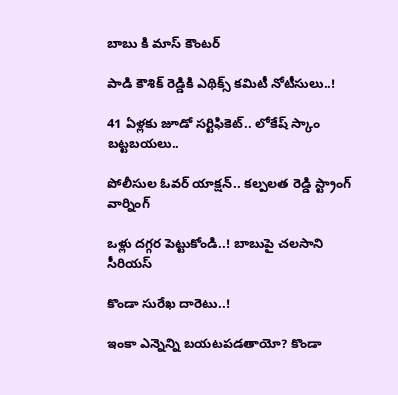బాబు కి మాస్ కౌంటర్

పాడి కౌశిక్ రెడ్డికి ఎథిక్స్ కమిటీ నోటీసులు..!

41 ఏళ్లకు జూడో సర్టిఫికెట్.. లోకేష్ స్కాం బట్టబయలు..

పోలీసుల ఓవర్ యాక్షన్.. కల్పలత రెడ్డి స్ట్రాంగ్ వార్నింగ్

ఒళ్లు దగ్గర పెట్టుకోండి..! బాబుపై చలసాని సీరియస్

కొండా సురేఖ దారెటు..!

ఇంకా ఎన్నెన్ని బయటపడతాయో? కొండా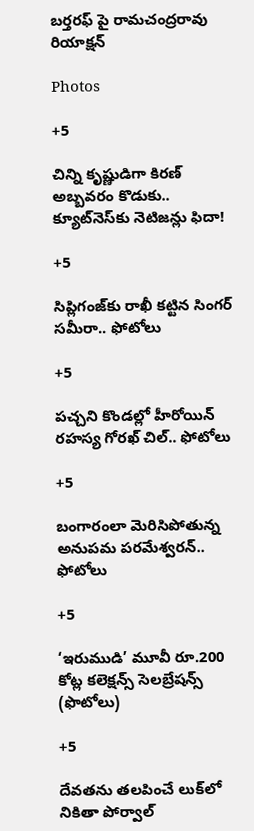బర్తరఫ్ పై రామచంద్రరావు రియాక్షన్

Photos

+5

చిన్ని కృష్ణుడిగా కిరణ్ అబ్బవరం కొడుకు.. క్యూట్‌నెస్‌కు నెటిజన్లు ఫిదా!

+5

సిప్లిగంజ్‌కు రాఖీ కట్టిన సింగర్ సమీరా.. ఫోటోలు

+5

పచ్చని కొండల్లో హీరోయిన్ రహస్య గోరఖ్ చిల్.. ఫోటోలు

+5

బంగారంలా మెరిసిపోతున్న అనుపమ పరమేశ్వరన్.. ఫోటోలు

+5

‘ఇరుముడి’ మూవీ రూ.200 కోట్ల కలెక్షన్స్ సెలబ్రేషన్స్ (ఫొటోలు)

+5

దేవతను తలపించే లుక్‌లో నికితా పోర్వాల్‌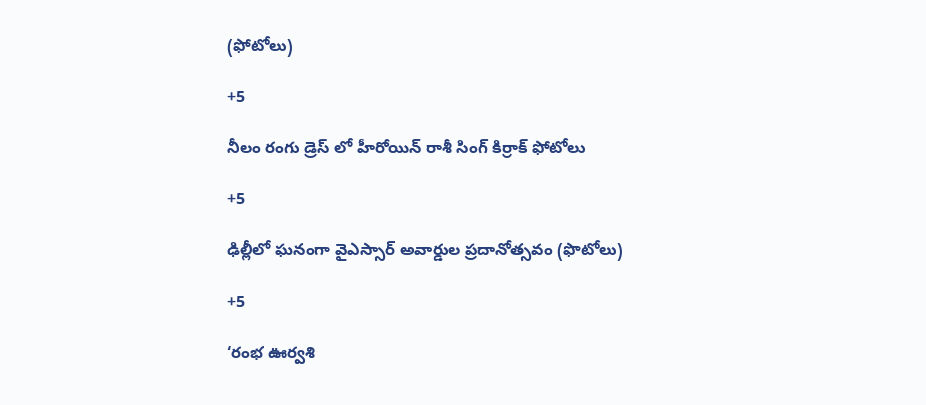(ఫోటోలు)

+5

నీలం రంగు డ్రెస్ లో హీరోయిన్ రాశీ సింగ్ కిర్రాక్ ఫోటోలు

+5

ఢిల్లీలో ఘనంగా వైఎస్సార్‌ అవార్డుల ప్రదానోత్సవం (ఫొటోలు)

+5

‘రంభ ఊర్వశి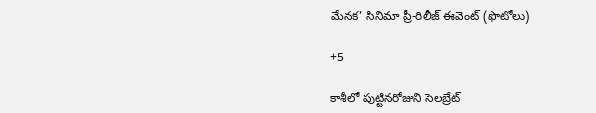మేనక’ సినిమా ప్రీ-రిలీజ్ ఈవెంట్‌ (ఫొటోలు)

+5

కాశీలో పుట్టినరోజుని సెలబ్రేట్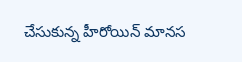చేసుకున్న హీరోయిన్ మానస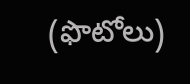(ఫొటోలు)